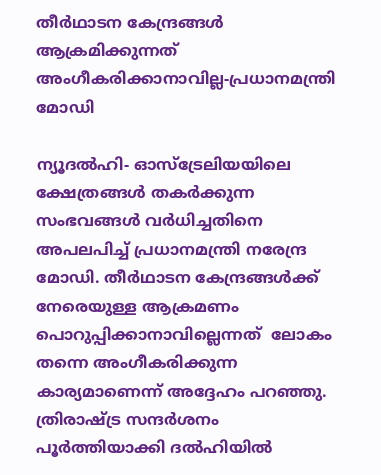തീര്‍ഥാടന കേന്ദ്രങ്ങള്‍ ആക്രമിക്കുന്നത് അംഗീകരിക്കാനാവില്ല-പ്രധാനമന്ത്രി മോഡി

ന്യൂദല്‍ഹി- ഓസ്‌ട്രേലിയയിലെ ക്ഷേത്രങ്ങള്‍ തകര്‍ക്കുന്ന സംഭവങ്ങള്‍ വര്‍ധിച്ചതിനെ അപലപിച്ച് പ്രധാനമന്ത്രി നരേന്ദ്ര മോഡി. തീര്‍ഥാടന കേന്ദ്രങ്ങള്‍ക്ക് നേരെയുള്ള ആക്രമണം പൊറുപ്പിക്കാനാവില്ലെന്നത്  ലോകം തന്നെ അംഗീകരിക്കുന്ന കാര്യമാണെന്ന് അദ്ദേഹം പറഞ്ഞു.
ത്രിരാഷ്ട്ര സന്ദര്‍ശനം പൂര്‍ത്തിയാക്കി ദല്‍ഹിയില്‍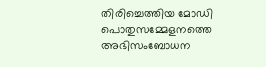തിരിച്ചെത്തിയ മോഡി പൊതുസമ്മേളനത്തെ അഭിസംബോധന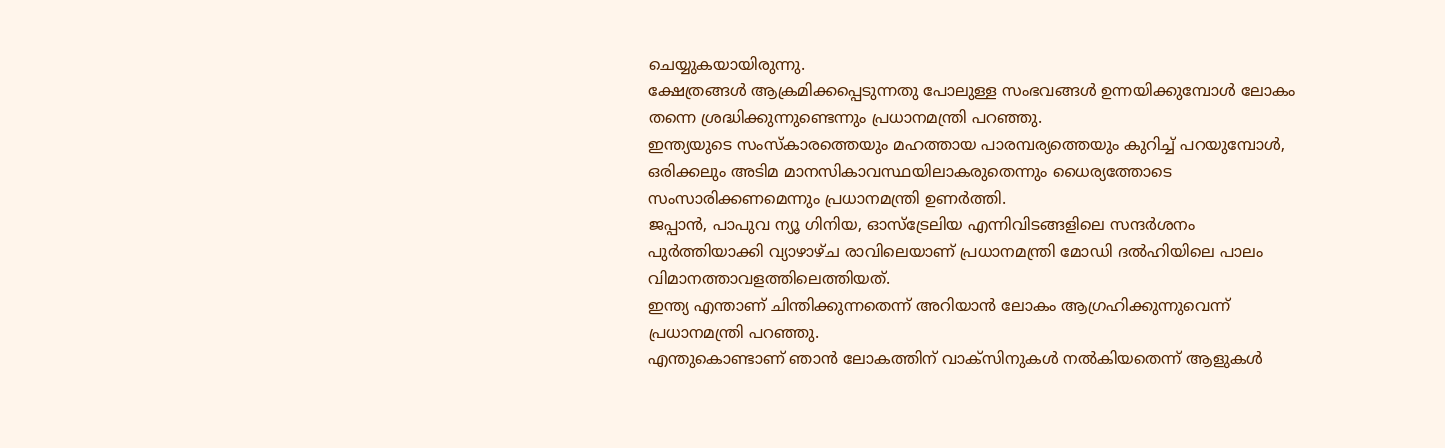ചെയ്യുകയായിരുന്നു.
ക്ഷേത്രങ്ങള്‍ ആക്രമിക്കപ്പെടുന്നതു പോലുള്ള സംഭവങ്ങള്‍ ഉന്നയിക്കുമ്പോള്‍ ലോകം തന്നെ ശ്രദ്ധിക്കുന്നുണ്ടെന്നും പ്രധാനമന്ത്രി പറഞ്ഞു.
ഇന്ത്യയുടെ സംസ്‌കാരത്തെയും മഹത്തായ പാരമ്പര്യത്തെയും കുറിച്ച് പറയുമ്പോള്‍, ഒരിക്കലും അടിമ മാനസികാവസ്ഥയിലാകരുതെന്നും ധൈര്യത്തോടെ സംസാരിക്കണമെന്നും പ്രധാനമന്ത്രി ഉണര്‍ത്തി.
ജപ്പാന്‍, പാപുവ ന്യൂ ഗിനിയ, ഓസ്‌ട്രേലിയ എന്നിവിടങ്ങളിലെ സന്ദര്‍ശനം പുര്‍ത്തിയാക്കി വ്യാഴാഴ്ച രാവിലെയാണ് പ്രധാനമന്ത്രി മോഡി ദല്‍ഹിയിലെ പാലം വിമാനത്താവളത്തിലെത്തിയത്.
ഇന്ത്യ എന്താണ് ചിന്തിക്കുന്നതെന്ന് അറിയാന്‍ ലോകം ആഗ്രഹിക്കുന്നുവെന്ന് പ്രധാനമന്ത്രി പറഞ്ഞു.
എന്തുകൊണ്ടാണ് ഞാന്‍ ലോകത്തിന് വാക്‌സിനുകള്‍ നല്‍കിയതെന്ന് ആളുകള്‍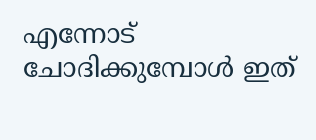എന്നോട് ചോദിക്കുമ്പോള്‍ ഇത്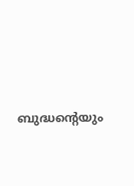ബുദ്ധന്റെയും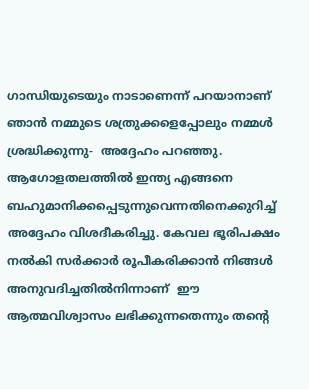ഗാന്ധിയുടെയും നാടാണെന്ന് പറയാനാണ് ഞാന്‍ നമ്മുടെ ശത്രുക്കളെപ്പോലും നമ്മള്‍ ശ്രദ്ധിക്കുന്നു-  അദ്ദേഹം പറഞ്ഞു.
ആഗോളതലത്തില്‍ ഇന്ത്യ എങ്ങനെ ബഹുമാനിക്കപ്പെടുന്നുവെന്നതിനെക്കുറിച്ച് അദ്ദേഹം വിശദീകരിച്ചു. കേവല ഭൂരിപക്ഷം നല്‍കി സര്‍ക്കാര്‍ രൂപീകരിക്കാന്‍ നിങ്ങള്‍ അനുവദിച്ചതില്‍നിന്നാണ്  ഈ ആത്മവിശ്വാസം ലഭിക്കുന്നതെന്നും തന്റെ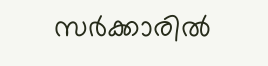സര്‍ക്കാരില്‍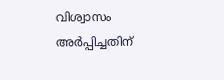വിശ്വാസം അര്‍പ്പിച്ചതിന്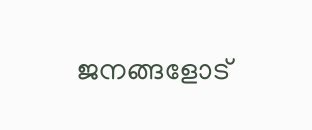ജനങ്ങളോട്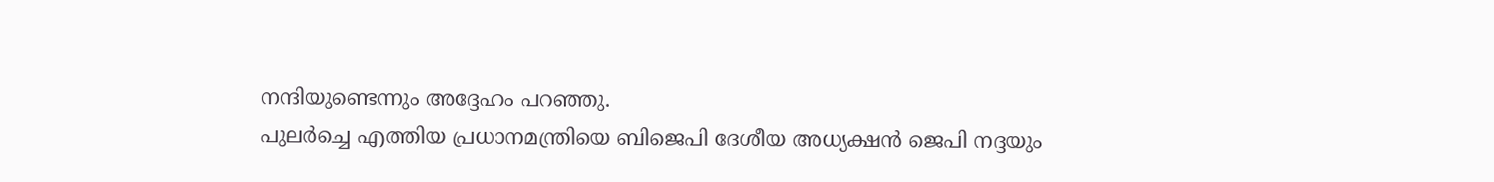നന്ദിയുണ്ടെന്നും അദ്ദേഹം പറഞ്ഞു.
പുലര്‍ച്ചെ എത്തിയ പ്രധാനമന്ത്രിയെ ബിജെപി ദേശീയ അധ്യക്ഷന്‍ ജെപി നദ്ദയും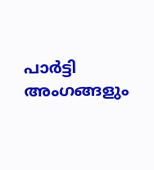പാര്‍ട്ടി അംഗങ്ങളും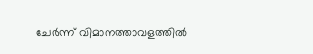ചേര്‍ന്ന് വിമാനത്താവളത്തില്‍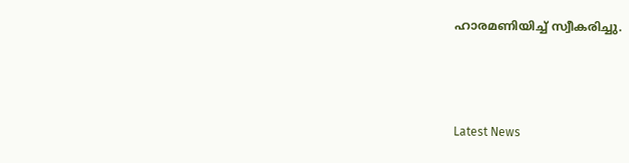ഹാരമണിയിച്ച് സ്വീകരിച്ചു.



Latest News